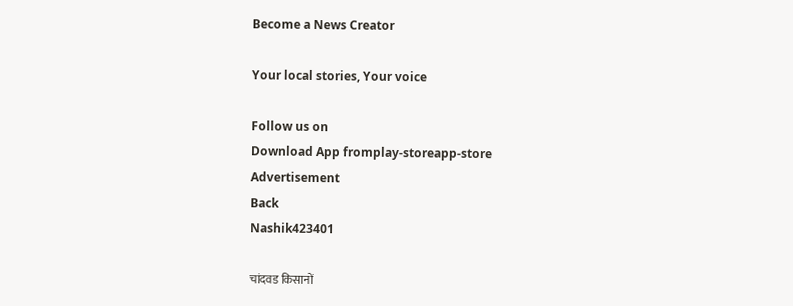Become a News Creator

Your local stories, Your voice

Follow us on
Download App fromplay-storeapp-store
Advertisement
Back
Nashik423401

चांदवड किसानों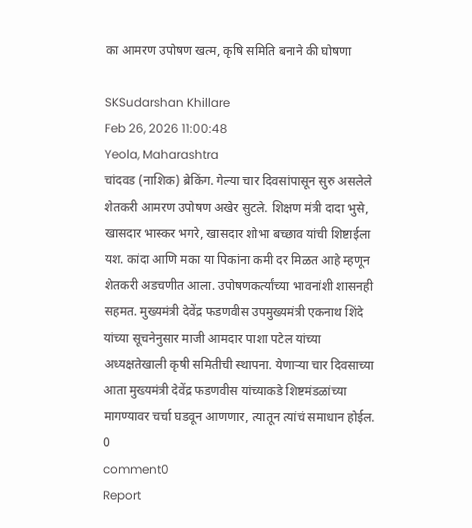का आमरण उपोषण खत्म, कृषि समिति बनाने की घोषणा

SKSudarshan Khillare
Feb 26, 2026 11:00:48
Yeola, Maharashtra
चांदवड (नाशिक) ब्रेकिंग. गेल्या चार दिवसांपासून सुरु असलेले शेतकरी आमरण उपोषण अखेर सुटले. शिक्षण मंत्री दादा भुसे, खासदार भास्कर भगरे, खासदार शोभा बच्छाव यांची शिष्टाईला यश. कांदा आणि मका या पिकांना कमी दर मिळत आहे म्हणून शेतकरी अडचणीत आला. उपोषणकर्त्यांच्या भावनांशी शासनही सहमत. मुख्यमंत्री देवेंद्र फडणवीस उपमुख्यमंत्री एकनाथ शिंदे यांच्या सूचनेनुसार माजी आमदार पाशा पटेल यांच्या अध्यक्षतेखाली कृषी समितीची स्थापना. येणाऱ्या चार दिवसाच्या आता मुख्यमंत्री देवेंद्र फडणवीस यांच्याकडे शिष्टमंडळांच्या मागण्यावर चर्चा घडवून आणणार, त्यातून त्यांचं समाधान होईल.
0
comment0
Report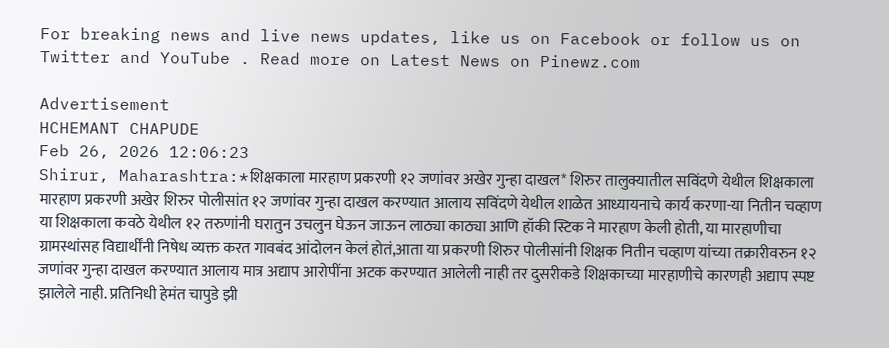For breaking news and live news updates, like us on Facebook or follow us on Twitter and YouTube . Read more on Latest News on Pinewz.com

Advertisement
HCHEMANT CHAPUDE
Feb 26, 2026 12:06:23
Shirur, Maharashtra:*शिक्षकाला मारहाण प्रकरणी १२ जणांवर अखेर गुन्हा दाखल* शिरुर तालुक्यातील सविंदणे येथील शिक्षकाला मारहाण प्रकरणी अखेर शिरुर पोलीसांत १२ जणांवर गुन्हा दाखल करण्यात आलाय सविंदणे येथील शाळेत आध्यायनाचे कार्य करणा-या नितीन चव्हाण या शिक्षकाला कवठे येथील १२ तरुणांनी घरातुन उचलुन घेऊन जाऊन लाठ्या काठ्या आणि हॉकी स्टिक ने मारहाण केली होती, या मारहाणीचा ग्रामस्थांसह विद्यार्थींनी निषेध व्यक्त करत गावबंद आंदोलन केलं होतं,आता या प्रकरणी शिरुर पोलीसांनी शिक्षक नितीन चव्हाण यांच्या तक्रारीवरुन १२ जणांवर गुन्हा दाखल करण्यात आलाय मात्र अद्याप आरोपींना अटक करण्यात आलेली नाही तर दुसरीकडे शिक्षकाच्या मारहाणीचे कारणही अद्याप स्पष्ट झालेले नाही. प्रतिनिधी हेमंत चापुडे झी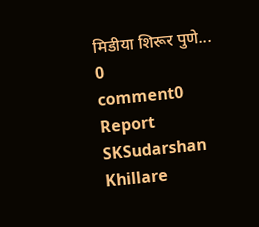मिडीया शिरूर पुणे...
0
comment0
Report
SKSudarshan Khillare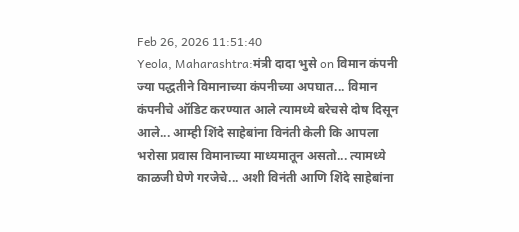Feb 26, 2026 11:51:40
Yeola, Maharashtra:मंत्री दादा भुसे on विमान कंपनी ज्या पद्धतीने विमानाच्या कंपनीच्या अपघात... विमान कंपनीचे ऑडिट करण्यात आले त्यामध्ये बरेचसे दोष दिसून आले... आम्ही शिंदे साहेबांना विनंती केली कि आपला भरोसा प्रवास विमानाच्या माध्यमातून असतो... त्यामध्ये काळजी घेणे गरजेचे... अशी विनंती आणि शिंदे साहेबांना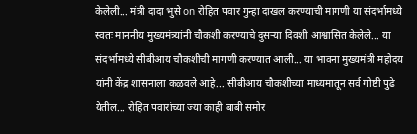केलेली... मंत्री दादा भुसे on रोहित पवार गुन्हा दाखल करण्याची मागणी या संदर्भामध्ये स्वतः माननीय मुख्यमंत्र्यांनी चौकशी करण्याचे दुसऱ्या दिवशी आश्वासित केलेले... या संदर्भामध्ये सीबीआय चौकशीची मागणी करण्यात आली... या भावना मुख्यमंत्री महोदय यांनी केंद्र शासनाला कळवले आहे... सीबीआय चौकशीच्या माध्यमातून सर्व गोष्टी पुढे येतील... रोहित पवारांच्या ज्या काही बाबी समोर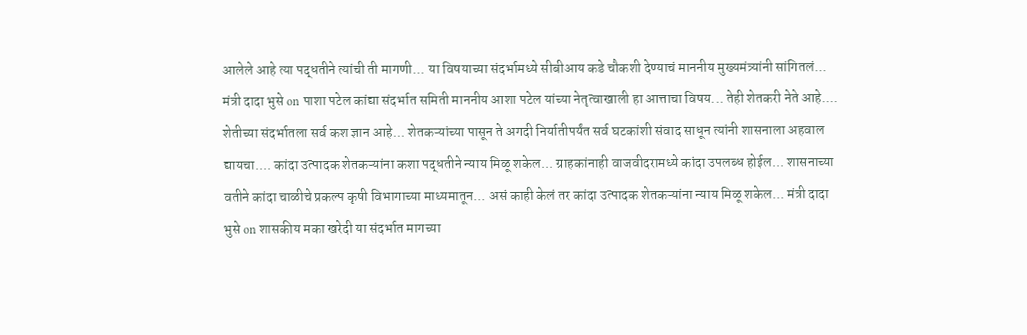आलेले आहे त्या पद्धतीने त्यांची ती मागणी... या विषयाच्या संदर्भामध्ये सीबीआय कडे चौकशी देण्याचं माननीय मुख्यमंत्र्यांनी सांगितलं... मंत्री दादा भुसे on पाशा पटेल कांद्या संदर्भात समिती माननीय आशा पटेल यांच्या नेतृत्वाखाली हा आत्ताचा विषय... तेही शेतकरी नेते आहे.... शेतीच्या संदर्भातला सर्व कश ज्ञान आहे... शेतकऱ्यांच्या पासून ते अगदी निर्यातीपर्यंत सर्व घटकांशी संवाद साधून त्यांनी शासनाला अहवाल द्यायचा.... कांदा उत्पादक शेतकऱ्यांना कशा पद्धतीने न्याय मिळू शकेल... ग्राहकांनाही वाजवीदरामध्ये कांदा उपलब्ध होईल... शासनाच्या वतीने कांदा चाळीचे प्रकल्प कृषी विभागाच्या माध्यमातून... असं काही केलं तर कांदा उत्पादक शेतकऱ्यांना न्याय मिळू शकेल... मंत्री दादा भुसे on शासकीय मका खरेदी या संदर्भात मागच्या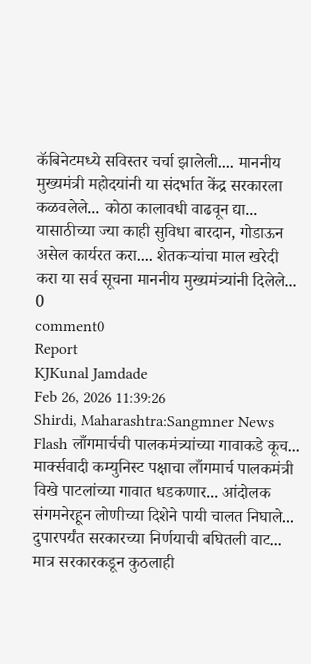कॅबिनेटमध्ये सविस्तर चर्चा झालेली.... माननीय मुख्यमंत्री महोदयांनी या संदर्भात केंद्र सरकारला कळवलेले... कोठा कालावधी वाढवून द्या... यासाठीच्या ज्या काही सुविधा बारदान, गोडाऊन असेल कार्यरत करा.... शेतकऱ्यांचा माल खरेदी करा या सर्व सूचना माननीय मुख्यमंत्र्यांनी दिलेले...
0
comment0
Report
KJKunal Jamdade
Feb 26, 2026 11:39:26
Shirdi, Maharashtra:Sangmner News Flash लाँगमार्चची पालकमंत्र्यांच्या गावाकडे कूच... मार्क्सवादी कम्युनिस्ट पक्षाचा लाँगमार्च पालकमंत्री विखे पाटलांच्या गावात धडकणार... आंदोलक संगमनेरहून लोणीच्या दिशेने पायी चालत निघाले... दुपारपर्यंत सरकारच्या निर्णयाची बघितली वाट... मात्र सरकारकडून कुठलाही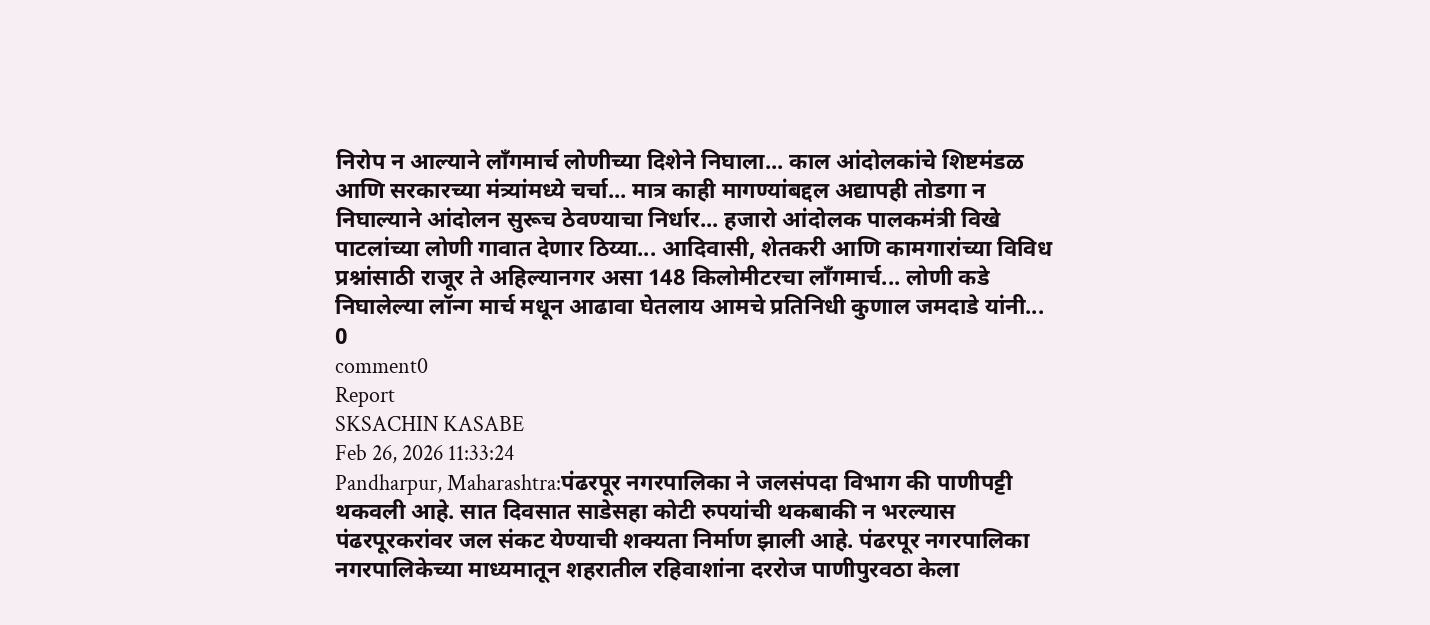निरोप न आल्याने लाँगमार्च लोणीच्या दिशेने निघाला... काल आंदोलकांचे शिष्टमंडळ आणि सरकारच्या मंत्र्यांमध्ये चर्चा... मात्र काही मागण्यांबद्दल अद्यापही तोडगा न निघाल्याने आंदोलन सुरूच ठेवण्याचा निर्धार... हजारो आंदोलक पालकमंत्री विखे पाटलांच्या लोणी गावात देणार ठिय्या... आदिवासी, शेतकरी आणि कामगारांच्या विविध प्रश्नांसाठी राजूर ते अहिल्यानगर असा 148 किलोमीटरचा लाँगमार्च... लोणी कडे निघालेल्या लॉन्ग मार्च मधून आढावा घेतलाय आमचे प्रतिनिधी कुणाल जमदाडे यांनी...
0
comment0
Report
SKSACHIN KASABE
Feb 26, 2026 11:33:24
Pandharpur, Maharashtra:पंढरपूर नगरपालिका ने जलसंपदा विभाग की पाणीपट्टी थकवली आहे. सात दिवसात साडेसहा कोटी रुपयांची थकबाकी न भरल्यास पंढरपूरकरांवर जल संकट येण्याची शक्यता निर्माण झाली आहे. पंढरपूर नगरपालिका नगरपालिकेच्या माध्यमातून शहरातील रहिवाशांना दररोज पाणीपुरवठा केला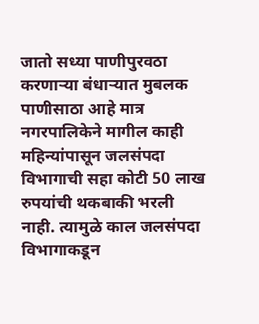जातो सध्या पाणीपुरवठा करणाऱ्या बंधार्‍यात मुबलक पाणीसाठा आहे मात्र नगरपालिकेने मागील काही महिन्यांपासून जलसंपदा विभागाची सहा कोटी 50 लाख रुपयांची थकबाकी भरली नाही. त्यामुळे काल जलसंपदा विभागाकडून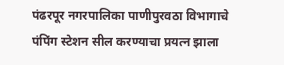पंढरपूर नगरपालिका पाणीपुरवठा विभागाचे पंपिंग स्टेशन सील करण्याचा प्रयत्न झाला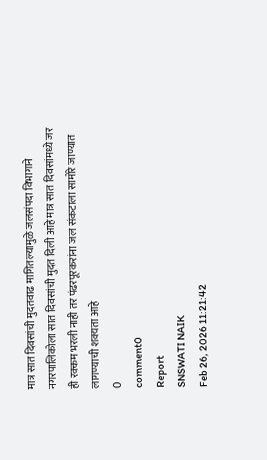मात्र सात दिवसांची मुदतवाढ मागितल्यामुळे जलसंपदा विभागाने नगरपालिकोला सात दिवसांची मुदत दिली आहे मात्र सात दिवसांमध्ये जर ही रक्कम भरली नाही तर पंढरपूरकरांना जल संकटाला सामोरे जाण्यात लागण्याची शक्यता आहे
0
comment0
Report
SNSWATI NAIK
Feb 26, 2026 11:21:42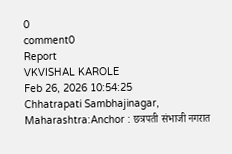0
comment0
Report
VKVISHAL KAROLE
Feb 26, 2026 10:54:25
Chhatrapati Sambhajinagar, Maharashtra:Anchor : छत्रपती संभाजी नगरात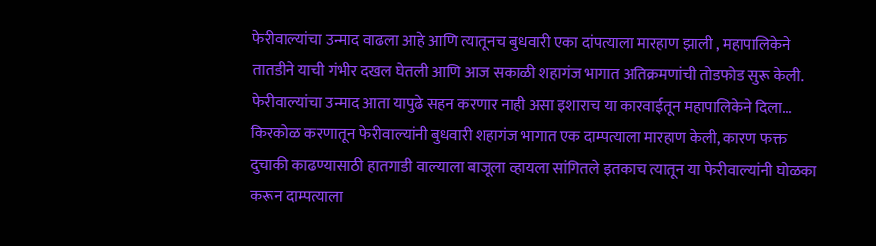फेरीवाल्यांचा उन्माद वाढला आहे आणि त्यातूनच बुधवारी एका दांपत्याला मारहाण झाली , महापालिकेने तातडीने याची गंभीर दखल घेतली आणि आज सकाळी शहागंज भागात अतिक्रमणांची तोडफोड सुरू केली. फेरीवाल्यांचा उन्माद आता यापुढे सहन करणार नाही असा इशाराच या कारवाईतून महापालिकेने दिला... किरकोळ करणातून फेरीवाल्यांनी बुधवारी शहागंज भागात एक दाम्पत्याला मारहाण केली, कारण फक्त दुचाकी काढण्यासाठी हातगाडी वाल्याला बाजूला व्हायला सांगितले इतकाच त्यातून या फेरीवाल्यांनी घोळका करून दाम्पत्याला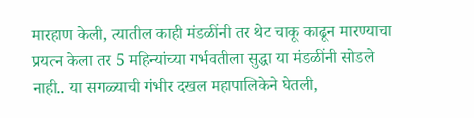मारहाण केली, त्यातील काही मंडळींनी तर थेट चाकू काढून मारण्याचा प्रयत्न केला तर 5 महिन्यांच्या गर्भवतीला सुद्धा या मंडळींनी सोडले नाही.. या सगळ्याची गंभीर दखल महापालिकेने घेतली,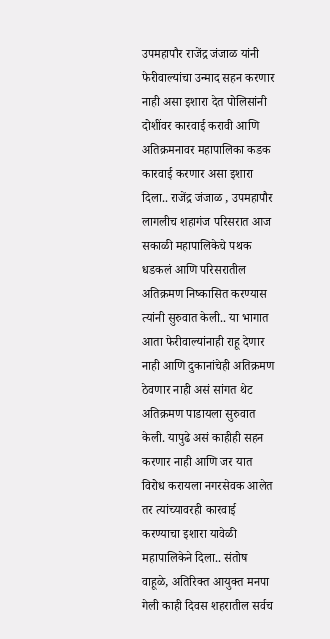उपमहापौर राजेंद्र जंजाळ यांनी फेरीवाल्यांचा उन्माद सहन करणार नाही असा इशारा देत पोलिसांनी दोशींवर कारवाई करावी आणि अतिक्रमनावर महापालिका कडक कारवाई करणार असा इशारा दिला.. राजेंद्र जंजाळ , उपमहापौर लागलीच शहागंज परिसरात आज सकाळी महापालिकेचे पथक धडकलं आणि परिसरातील अतिक्रमण निष्कासित करण्यास त्यांनी सुरुवात केली.. या भागात आता फेरीवाल्यांनाही राहू देणार नाही आणि दुकानांचेही अतिक्रमण ठेवणार नाही असं सांगत थेट अतिक्रमण पाडायला सुरुवात केली. यापुढे असं काहीही सहन करणार नाही आणि जर यात विरोध करायला नगरसेवक आलेत तर त्यांच्यावरही कारवाई करण्याचा इशारा यावेळी महापालिकेने दिला.. संतोष वाहूळे, अतिरिक्त आयुक्त मनपा गेली काही दिवस शहरातील सर्वच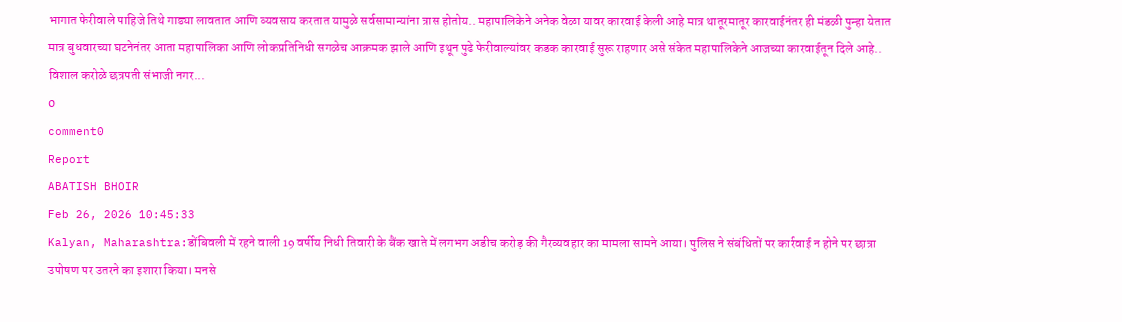भागात फेरीवाले पाहिजे तिथे गाड्या लावतात आणि व्यवसाय करतात यामुळे सर्वसामान्यांना त्रास होतोय.. महापालिकेने अनेक वेळा यावर कारवाई केली आहे मात्र थातूरमातूर कारवाईनंतर ही मंडळी पुन्हा येतात मात्र बुधवारच्या घटनेनंतर आता महापालिका आणि लोकप्रतिनिधी सगळेच आक्रमक झाले आणि इथून पुढे फेरीवाल्यांवर कडक कारवाई सुरू राहणार असे संकेत महापालिकेने आजच्या कारवाईतून दिले आहे.. विशाल करोळे छत्रपती संभाजी नगर...
0
comment0
Report
ABATISH BHOIR
Feb 26, 2026 10:45:33
Kalyan, Maharashtra:डोंबिवली में रहने वाली 19 वर्षीय निधी तिवारी के बैंक खाते में लगभग अडीच करोड़ की गैरव्यवहार का मामला सामने आया। पुलिस ने संबंधितों पर कार्रवाई न होने पर छात्रा उपोषण पर उतरने का इशारा किया। मनसे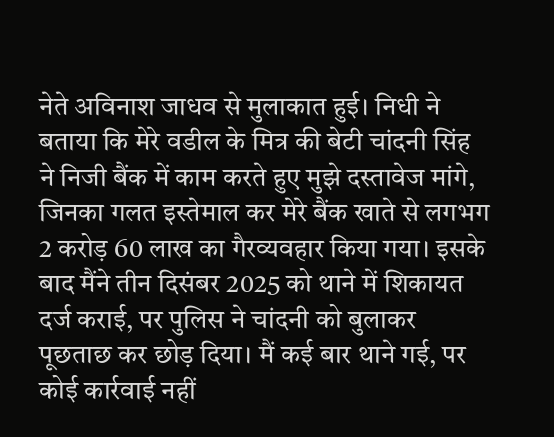नेते अविनाश जाधव से मुलाकात हुई। निधी ने बताया कि मेरे वडील के मित्र की बेटी चांदनी सिंह ने निजी बैंक में काम करते हुए मुझे दस्तावेज मांगे, जिनका गलत इस्तेमाल कर मेरे बैंक खाते से लगभग 2 करोड़ 60 लाख का गैरव्यवहार किया गया। इसके बाद मैंने तीन दिसंबर 2025 को थाने में शिकायत दर्ज कराई, पर पुलिस ने चांदनी को बुलाकर पूछताछ कर छोड़ दिया। मैं कई बार थाने गई, पर कोई कार्रवाई नहीं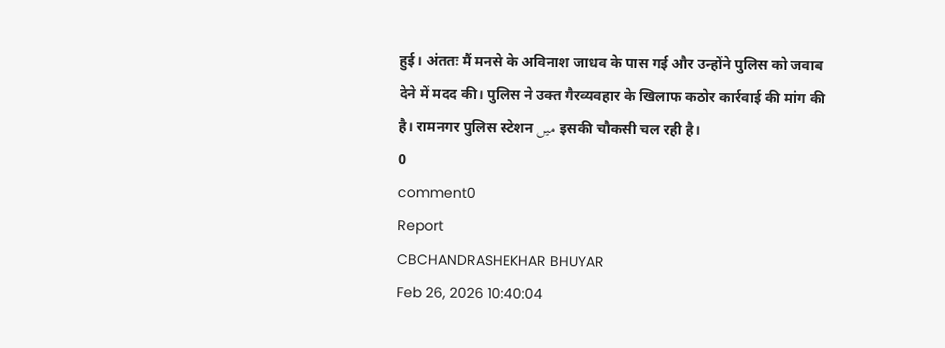हुई। अंततः मैं मनसे के अविनाश जाधव के पास गई और उन्होंने पुलिस को जवाब देने में मदद की। पुलिस ने उक्त गैरव्यवहार के खिलाफ कठोर कार्रवाई की मांग की है। रामनगर पुलिस स्टेशन میں इसकी चौकसी चल रही है।
0
comment0
Report
CBCHANDRASHEKHAR BHUYAR
Feb 26, 2026 10:40:04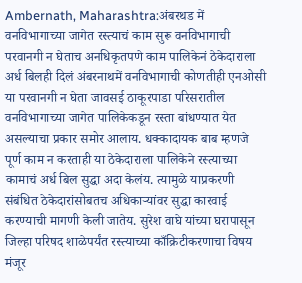Ambernath, Maharashtra:अंबरथड में वनविभागाच्या जागेत रस्त्याचं काम सुरू वनविभागाची परवानगी न घेताच अनधिकृतपणे काम पालिकेनं ठेकेदाराला अर्ध बिलही दिलं अंबरनाथमें वनविभागाची कोणतीही एनओसी या परवानगी न घेता जावसई ठाकूरपाडा परिसरातील वनविभागाच्या जागेत पालिकेकडून रस्ता बांधण्यात येत असल्याचा प्रकार समोर आलाय. धक्कादायक बाब म्हणजे पूर्ण काम न करताही या ठेकेदाराला पालिकेने रस्त्याच्या कामाचं अर्ध बिल सुद्धा अदा केलंय. त्यामुळे याप्रकरणी संबंधित ठेकेदारांसोबतच अधिकाऱ्यांवर सुद्धा कारवाई करण्याची मागणी केली जातेय. सुरेश वाघे यांच्या घरापासून जिल्हा परिषद शाळेपर्यंत रस्त्याच्या काँक्रिटीकरणाचा विषय मंजूर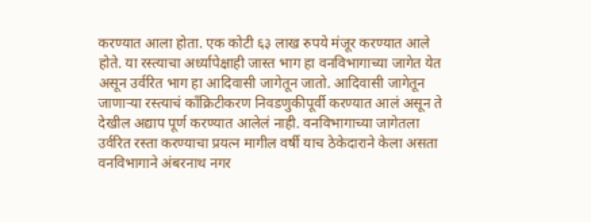करण्यात आला होता. एक कोटी ६३ लाख रुपये मंजूर करण्यात आले होते. या रस्त्याचा अर्ध्यापेक्षाही जास्त भाग हा वनविभागाच्या जागेत येत असून उर्वरित भाग हा आदिवासी जागेतून जातो. आदिवासी जागेतून जाणाऱ्या रस्त्याचं काँक्रिटीकरण निवडणुकीपूर्वी करण्यात आलं असून ते देखील अद्याप पूर्ण करण्यात आलेलं नाही. वनविभागाच्या जागेतला उर्वरित रस्ता करण्याचा प्रयत्न मागील वर्षी याच ठेकेदाराने केला असता वनविभागाने अंबरनाथ नगर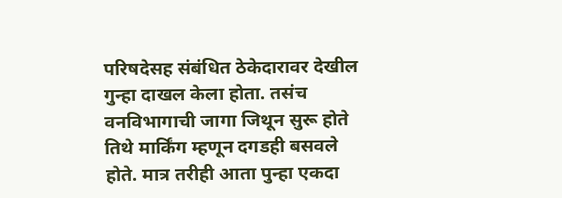परिषदेसह संबंधित ठेकेदारावर देखील गुन्हा दाखल केला होता. तसंच वनविभागाची जागा जिथून सुरू होते तिथे मार्किंग म्हणून दगडही बसवले होते. मात्र तरीही आता पुन्हा एकदा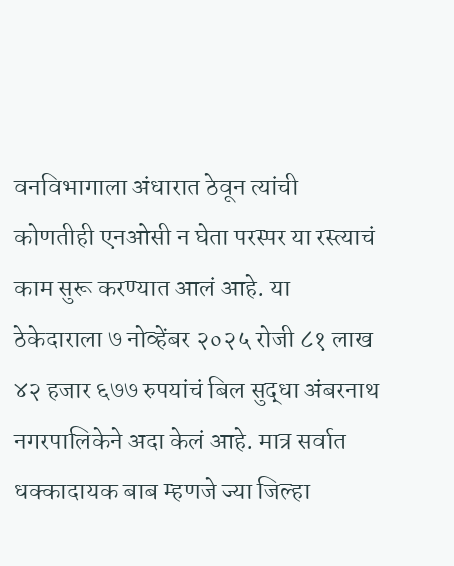वनविभागाला अंधारात ठेवून त्यांची कोणतीही एनओसी न घेता परस्पर या रस्त्याचं काम सुरू करण्यात आलं आहे. या ठेकेदाराला ७ नोव्हेंबर २०२५ रोजी ८१ लाख ४२ हजार ६७७ रुपयांचं बिल सुद्धा अंबरनाथ नगरपालिकेने अदा केलं आहे. मात्र सर्वात धक्कादायक बाब म्हणजे ज्या जिल्हा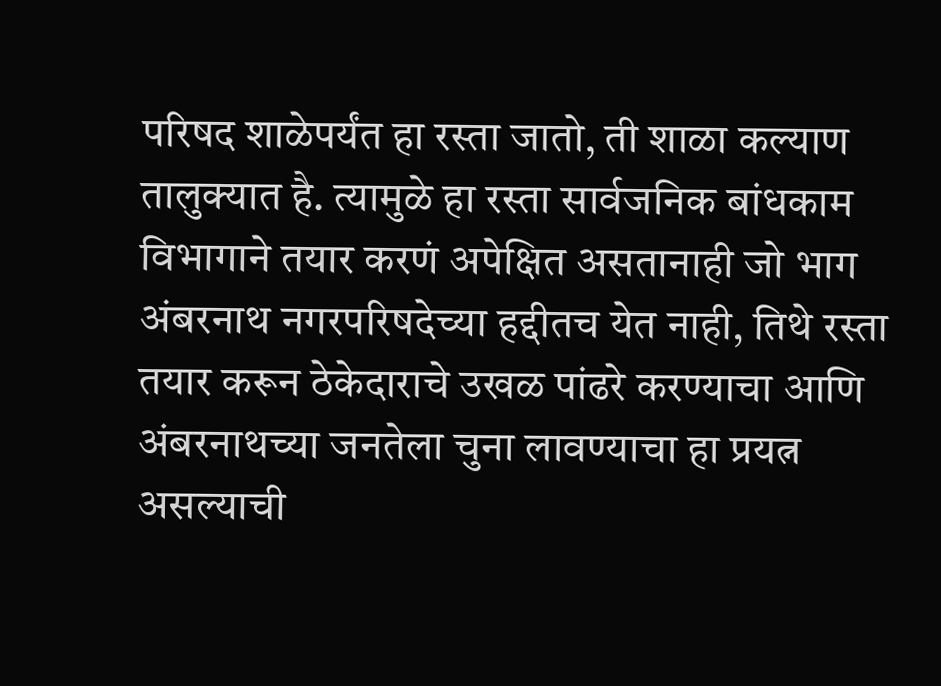परिषद शाळेपर्यंत हा रस्ता जातो, ती शाळा कल्याण तालुक्यात है. त्यामुळे हा रस्ता सार्वजनिक बांधकाम विभागाने तयार करणं अपेक्षित असतानाही जो भाग अंबरनाथ नगरपरिषदेच्या हद्दीतच येत नाही, तिथे रस्ता तयार करून ठेकेदाराचे उखळ पांढरे करण्याचा आणि अंबरनाथच्या जनतेला चुना लावण्याचा हा प्रयत्न असल्याची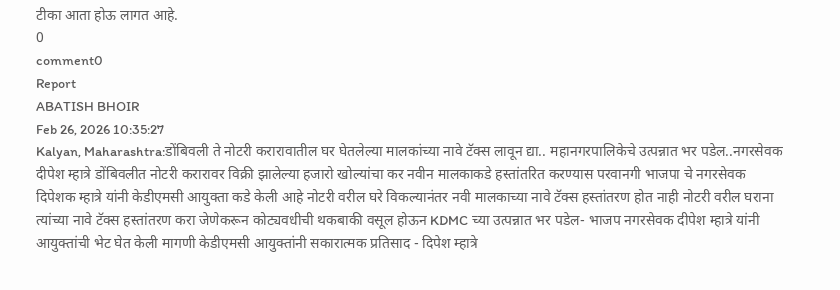टीका आता होऊ लागत आहे.
0
comment0
Report
ABATISH BHOIR
Feb 26, 2026 10:35:27
Kalyan, Maharashtra:डोंबिवली ते नोटरी करारावातील घर घेतलेल्या मालकांच्या नावे टॅक्स लावून द्या.. महानगरपालिकेचे उत्पन्नात भर पडेल..नगरसेवक दीपेश म्हात्रे डोंबिवलीत नोटरी करारावर विक्री झालेल्या हजारो खोल्यांचा कर नवीन मालकाकडे हस्तांतरित करण्यास परवानगी भाजपा चे नगरसेवक दिपेशक म्हात्रे यांनी केडीएमसी आयुक्ता कडे केली आहे नोटरी वरील घरे विकल्यानंतर नवी मालकाच्या नावे टॅक्स हस्तांतरण होत नाही नोटरी वरील घराना त्यांच्या नावे टॅक्स हस्तांतरण करा जेणेकरून कोट्यवधीची थकबाकी वसूल होऊन KDMC च्या उत्पन्नात भर पडेल- भाजप नगरसेवक दीपेश म्हात्रे यांनी आयुक्तांची भेट घेत केली मागणी केडीएमसी आयुक्तांनी सकारात्मक प्रतिसाद - दिपेश म्हात्रे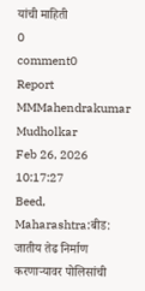यांची माहिती
0
comment0
Report
MMMahendrakumar Mudholkar
Feb 26, 2026 10:17:27
Beed, Maharashtra:बीड: जातीय तेढ निर्माण करणाऱ्यावर पोलिसांची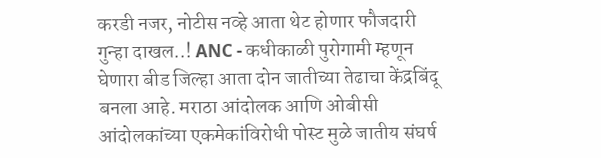करडी नजर, नोटीस नव्हे आता थेट होणार फौजदारी गुन्हा दाखल..! ANC - कधीकाळी पुरोगामी म्हणून घेणारा बीड जिल्हा आता दोन जातीच्या तेढाचा केंद्रबिंदू बनला आहे. मराठा आंदोलक आणि ओबीसी आंदोलकांच्या एकमेकांविरोधी पोस्ट मुळे जातीय संघर्ष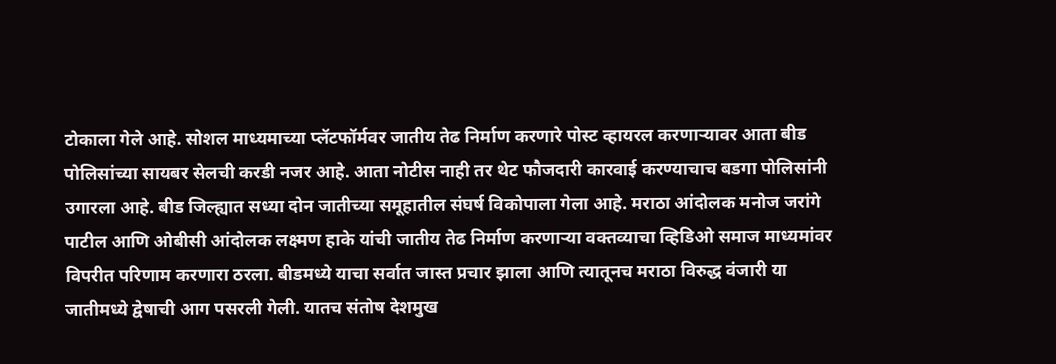टोकाला गेले आहे. सोशल माध्यमाच्या प्लॅटफॉर्मवर जातीय तेढ निर्माण करणारे पोस्ट व्हायरल करणाऱ्यावर आता बीड पोलिसांच्या सायबर सेलची करडी नजर आहे. आता नोटीस नाही तर थेट फौजदारी कारवाई करण्याचाच बडगा पोलिसांनी उगारला आहे. बीड जिल्ह्यात सध्या दोन जातीच्या समूहातील संघर्ष विकोपाला गेला आहे. मराठा आंदोलक मनोज जरांगे पाटील आणि ओबीसी आंदोलक लक्ष्मण हाके यांची जातीय तेढ निर्माण करणाऱ्या वक्तव्याचा व्हिडिओ समाज माध्यमांवर विपरीत परिणाम करणारा ठरला. बीडमध्ये याचा सर्वात जास्त प्रचार झाला आणि त्यातूनच मराठा विरुद्ध वंजारी या जातीमध्ये द्वेषाची आग पसरली गेली. यातच संतोष देशमुख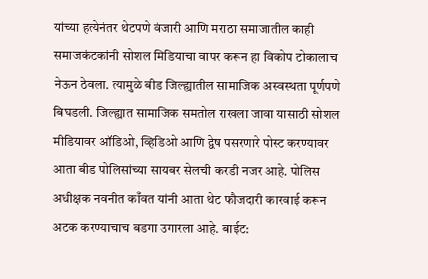यांच्या हत्येनंतर थेटपणे वंजारी आणि मराठा समाजातील काही समाजकंटकांनी सोशल मिडियाचा वापर करून हा विकोप टोकालाच नेऊन ठेवला. त्यामुळे बीड जिल्ह्यातील सामाजिक अस्वस्थता पूर्णपणे बिघडली. जिल्ह्यात सामाजिक समतोल राखला जावा यासाठी सोशल मीडियावर ऑडिओ, व्हिडिओ आणि द्वेष पसरणारे पोस्ट करण्यावर आता बीड पोलिसांच्या सायबर सेलची करडी नजर आहे. पोलिस अधीक्षक नवनीत काँवत यांनी आता थेट फौजदारी कारवाई करून अटक करण्याचाच बडगा उगारला आहे. बाईट: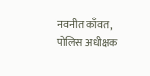नवनीत काँवत, पोलिस अधीक्षक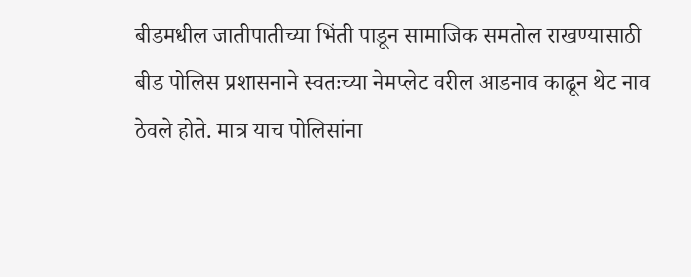बीडमधील जातीपातीच्या भिंती पाडून सामाजिक समतोल राखण्यासाठी बीड पोलिस प्रशासनाने स्वतःच्या नेमप्लेट वरील आडनाव काढून थेट नाव ठेवले होते. मात्र याच पोलिसांना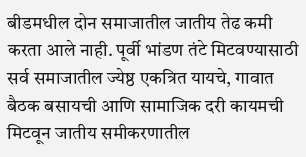बीडमधील दोन समाजातील जातीय तेढ कमी करता आले नाही. पूर्वी भांडण तंटे मिटवण्यासाठी सर्व समाजातील ज्येष्ठ एकत्रित यायचे, गावात बैठक बसायची आणि सामाजिक दरी कायमची मिटवून जातीय समीकरणातील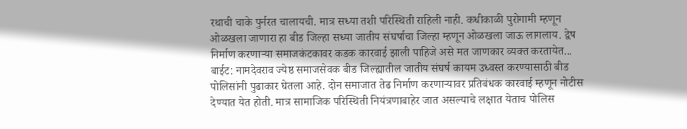रथाची चाके पुर्नरत चालायची. मात्र सध्या तशी परिस्थिती राहिली नाही. कधीकाळी पुरोगामी म्हणून ओळखला जाणारा हा बीड जिल्हा सध्या जातीय संघर्षाचा जिल्हा म्हणून ओळखला जाऊ लागलाय. द्वेष निर्माण करणाऱ्या समाजकंटकावर कडक कारवाई झाली पाहिजे असे मत जाणकार व्यक्त करतायेत... बाईट: नामदेवराव ज्येष्ठ समाजसेवक बीड जिल्ह्यातील जातीय संघर्ष कायम उध्वस्त करण्यासाठी बीड पोलिसांनी पुढाकार घेतला आहे. दोन समाजात तेढ निर्माण करणाऱ्यावर प्रतिबंधक कारवाई म्हणून नोटीस देण्यात येत होती. मात्र सामाजिक परिस्थिती नियंत्रणाबाहेर जात असल्याचे लक्षात येताच पोलिस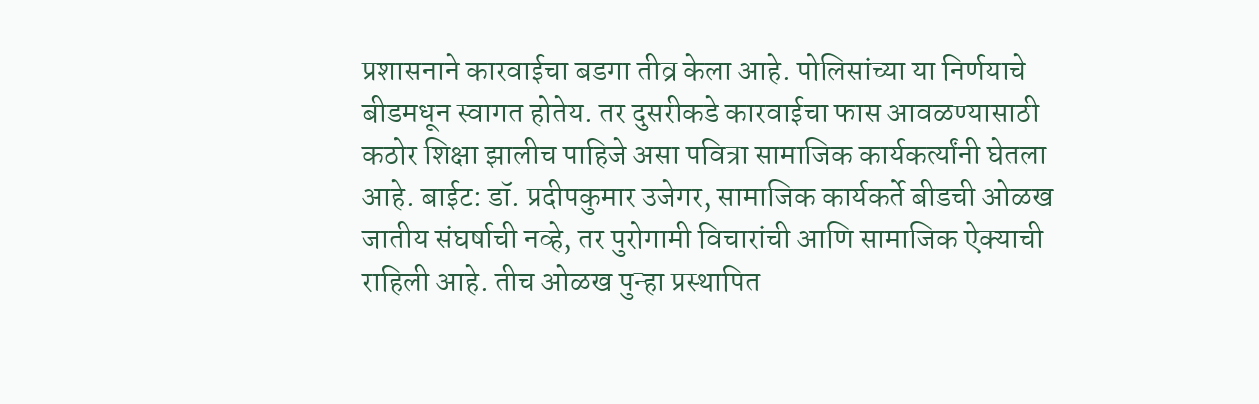प्रशासनाने कारवाईचा बडगा तीव्र केला आहे. पोलिसांच्या या निर्णयाचे बीडमधून स्वागत होतेय. तर दुसरीकडे कारवाईचा फास आवळण्यासाठी कठोर शिक्षा झालीच पाहिजे असा पवित्रा सामाजिक कार्यकर्त्यांनी घेतला आहे. बाईट: डॉ. प्रदीपकुमार उजेगर, सामाजिक कार्यकर्ते बीडची ओळख जातीय संघर्षाची नव्हे, तर पुरोगामी विचारांची आणि सामाजिक ऐक्याची राहिली आहे. तीच ओळख पुन्हा प्रस्थापित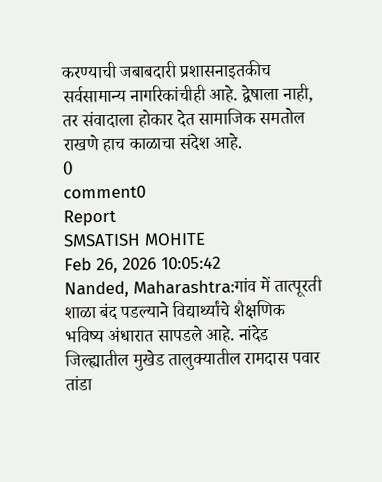करण्याची जबाबदारी प्रशासनाइतकीच सर्वसामान्य नागरिकांचीही आहे. द्वेषाला नाही, तर संवादाला होकार देत सामाजिक समतोल राखणे हाच काळाचा संदेश आहे.
0
comment0
Report
SMSATISH MOHITE
Feb 26, 2026 10:05:42
Nanded, Maharashtra:गांव में तात्पूरती शाळा बंद पडल्याने विद्यार्थ्यांचे शैक्षणिक भविष्य अंधारात सापडले आहे. नांदेड जिल्ह्यातील मुखेड तालुक्यातील रामदास पवार तांडा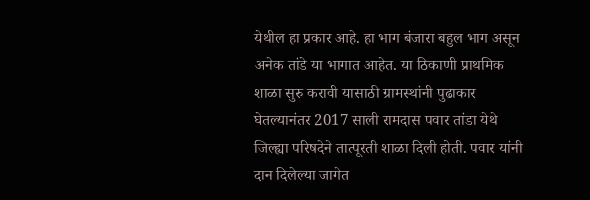येथील हा प्रकार आहे. हा भाग बंजारा बहुल भाग असून अनेक तांडे या भागात आहेत. या ठिकाणी प्राथमिक शाळा सुरु करावी यासाठी ग्रामस्थांनी पुढाकार घेतल्यानंतर 2017 साली रामदास पवार तांडा येथे जिल्ह्या परिषदेने तात्पूरती शाळा दिली होती. पवार यांनी दान दिलेल्या जागेत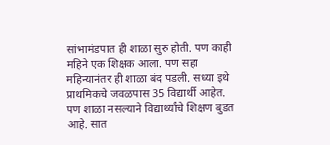सांभामंडपात ही शाळा सुरु होती. पण काही महिने एक शिक्षक आला. पण सहा महिन्यानंतर ही शाळा बंद पडली. सध्या इथे प्राथमिकचे जवळपास 35 विद्यार्थी आहेत. पण शाळा नसल्याने विद्यार्थ्यांचे शिक्षण बुडत आहे. सात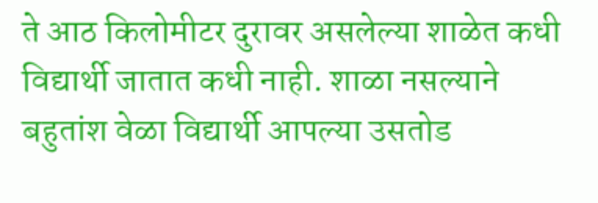ते आठ किलोमीटर दुरावर असलेल्या शाळेत कधी विद्यार्थी जातात कधी नाही. शाळा नसल्याने बहुतांश वेळा विद्यार्थी आपल्या उसतोड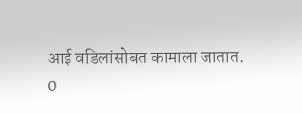आई वडिलांसोबत कामाला जातात.
0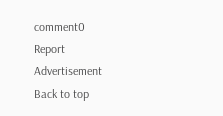comment0
Report
Advertisement
Back to top